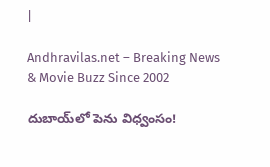|

Andhravilas.net – Breaking News & Movie Buzz Since 2002

దుబాయ్‌లో పెను విధ్వంసం!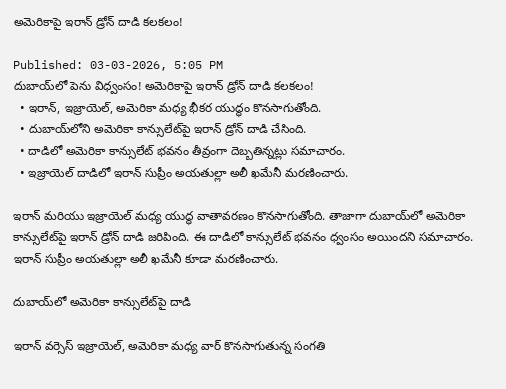అమెరికాపై ఇరాన్ డ్రోన్ దాడి కలకలం!

Published: 03-03-2026, 5:05 PM
దుబాయ్‌లో పెను విధ్వంసం! అమెరికాపై ఇరాన్ డ్రోన్ దాడి కలకలం!
  • ఇరాన్, ఇజ్రాయెల్, అమెరికా మధ్య భీకర యుద్ధం కొనసాగుతోంది.
  • దుబాయ్‌లోని అమెరికా కాన్సులేట్‌పై ఇరాన్ డ్రోన్ దాడి చేసింది.
  • దాడిలో అమెరికా కాన్సులేట్ భవనం తీవ్రంగా దెబ్బతిన్నట్లు సమాచారం.
  • ఇజ్రాయెల్ దాడిలో ఇరాన్ సుప్రీం అయతుల్లా అలీ ఖమేనీ మరణించారు.

ఇరాన్ మరియు ఇజ్రాయెల్ మధ్య యుద్ధ వాతావరణం కొనసాగుతోంది. తాజాగా దుబాయ్‌లో అమెరికా కాన్సులేట్‌పై ఇరాన్ డ్రోన్ దాడి జరిపింది. ఈ దాడిలో కాన్సులేట్ భవనం ధ్వంసం అయిందని సమాచారం. ఇరాన్ సుప్రీం అయతుల్లా అలీ ఖమేనీ కూడా మరణించారు.

దుబాయ్‌లో అమెరికా కాన్సులేట్‌పై దాడి

ఇరాన్ వర్సెస్ ఇజ్రాయెల్, అమెరికా మధ్య వార్ కొనసాగుతున్న సంగతి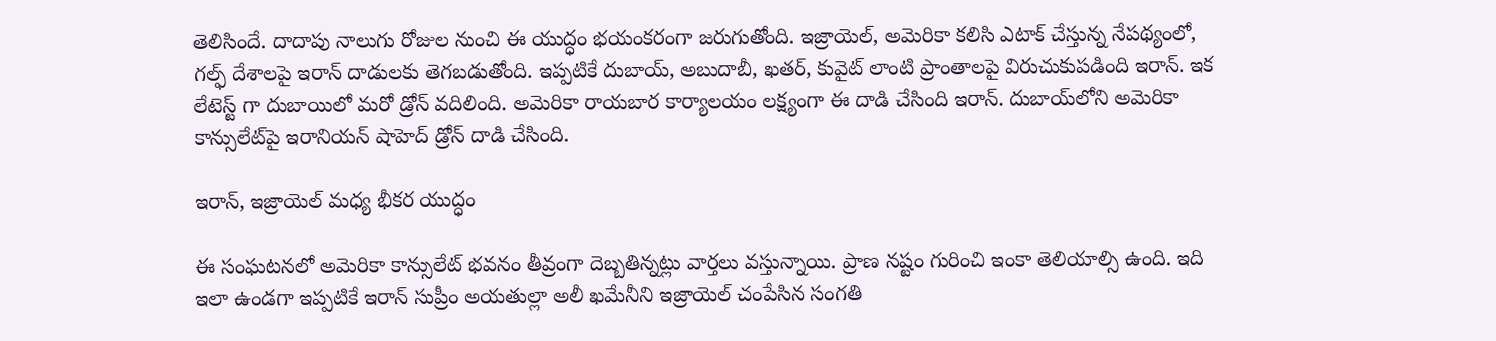తెలిసిందే. దాదాపు నాలుగు రోజుల నుంచి ఈ యుద్ధం భయంకరంగా జరుగుతోంది. ఇజ్రాయెల్, అమెరికా కలిసి ఎటాక్ చేస్తున్న నేపథ్యంలో, గల్ఫ్ దేశాలపై ఇరాన్ దాడులకు తెగబడుతోంది. ఇప్పటికే దుబాయ్, అబుదాబీ, ఖతర్, కువైట్ లాంటి ప్రాంతాలపై విరుచుకుపడింది ఇరాన్. ఇక లేటెస్ట్ గా దుబాయిలో మరో డ్రోన్ వదిలింది. అమెరికా రాయబార కార్యాలయం లక్ష్యంగా ఈ దాడి చేసింది ఇరాన్. దుబాయ్‌లోని అమెరికా కాన్సులేట్‌పై ఇరానియన్ షాహెద్ డ్రోన్ దాడి చేసింది.

ఇరాన్, ఇజ్రాయెల్ మధ్య భీకర యుద్ధం

ఈ సంఘటనలో అమెరికా కాన్సులేట్ భవనం తీవ్రంగా దెబ్బతిన్నట్లు వార్తలు వస్తున్నాయి. ప్రాణ నష్టం గురించి ఇంకా తెలియాల్సి ఉంది. ఇది ఇలా ఉండగా ఇప్పటికే ఇరాన్ సుప్రీం అయతుల్లా అలీ ఖమేనీని ఇజ్రాయెల్ చంపేసిన సంగతి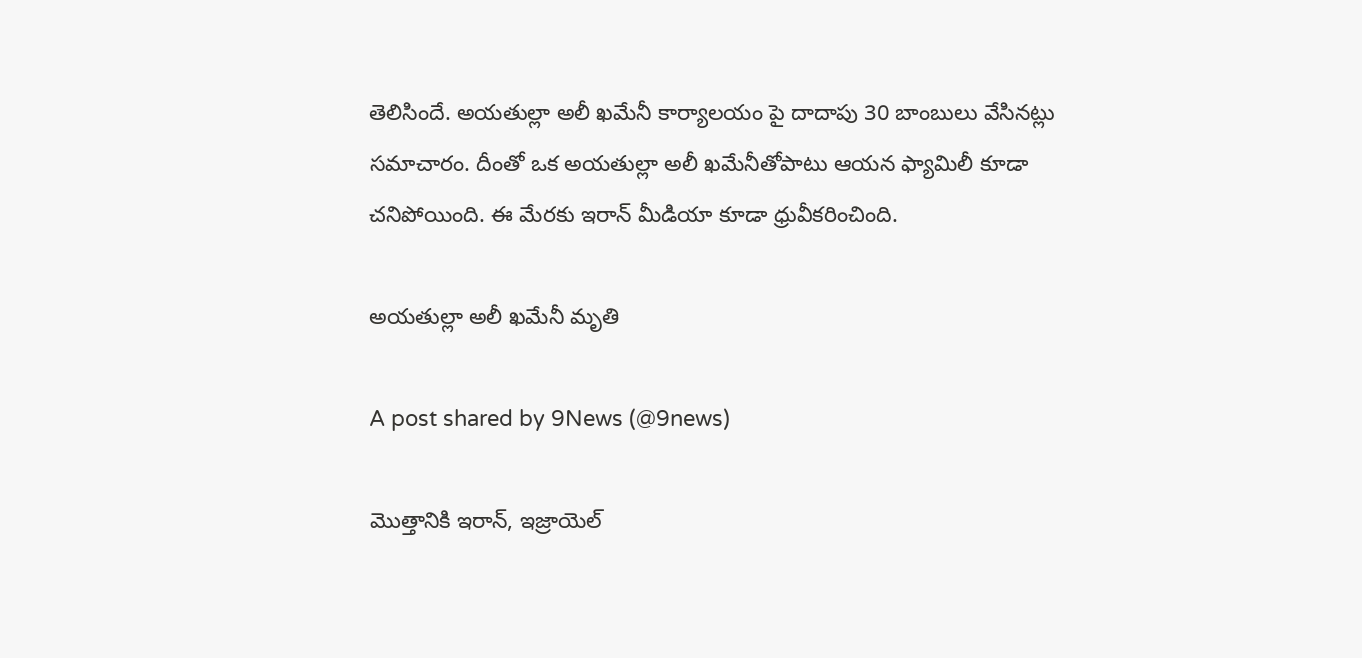తెలిసిందే. అయతుల్లా అలీ ఖమేనీ కార్యాలయం పై దాదాపు 30 బాంబులు వేసినట్లు సమాచారం. దీంతో ఒక అయతుల్లా అలీ ఖమేనీతోపాటు ఆయన ఫ్యామిలీ కూడా చనిపోయింది. ఈ మేరకు ఇరాన్ మీడియా కూడా ధ్రువీకరించింది.

అయతుల్లా అలీ ఖమేనీ మృతి

A post shared by 9News (@9news)

మొత్తానికి ఇరాన్, ఇజ్రాయెల్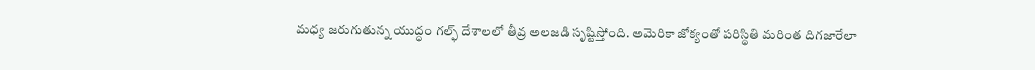మధ్య జరుగుతున్న యుద్ధం గల్ఫ్ దేశాలలో తీవ్ర అలజడి సృష్టిస్తోంది. అమెరికా జోక్యంతో పరిస్థితి మరింత దిగజారేలా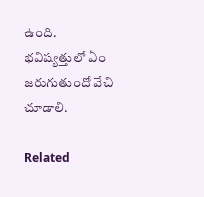ఉంది. భవిష్యత్తులో ఏం జరుగుతుందో వేచి చూడాలి.

Related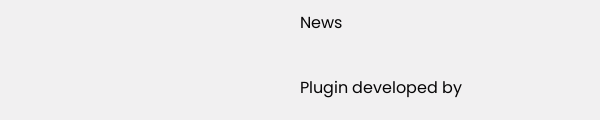News

Plugin developed by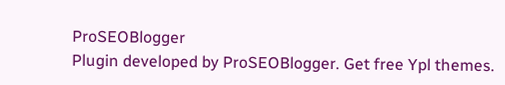ProSEOBlogger
Plugin developed by ProSEOBlogger. Get free Ypl themes.